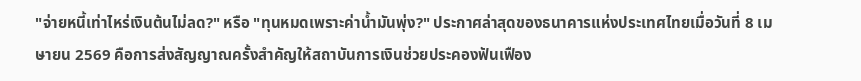"จ่ายหนี้เท่าไหร่เงินต้นไม่ลด?" หรือ "ทุนหมดเพราะค่าน้ำมันพุ่ง?" ประกาศล่าสุดของธนาคารแห่งประเทศไทยเมื่อวันที่ 8 เมษายน 2569 คือการส่งสัญญาณครั้งสำคัญให้สถาบันการเงินช่วยประคองฟันเฟือง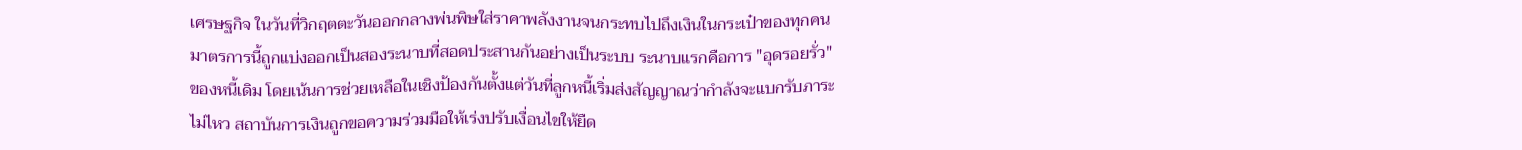เศรษฐกิจ ในวันที่วิกฤตตะวันออกกลางพ่นพิษใส่ราคาพลังงานจนกระทบไปถึงเงินในกระเป๋าของทุกคน
มาตรการนี้ถูกแบ่งออกเป็นสองระนาบที่สอดประสานกันอย่างเป็นระบบ ระนาบแรกคือการ "อุดรอยรั่ว" ของหนี้เดิม โดยเน้นการช่วยเหลือในเชิงป้องกันตั้งแต่วันที่ลูกหนี้เริ่มส่งสัญญาณว่ากำลังจะแบกรับภาระไม่ไหว สถาบันการเงินถูกขอความร่วมมือให้เร่งปรับเงื่อนไขให้ยืด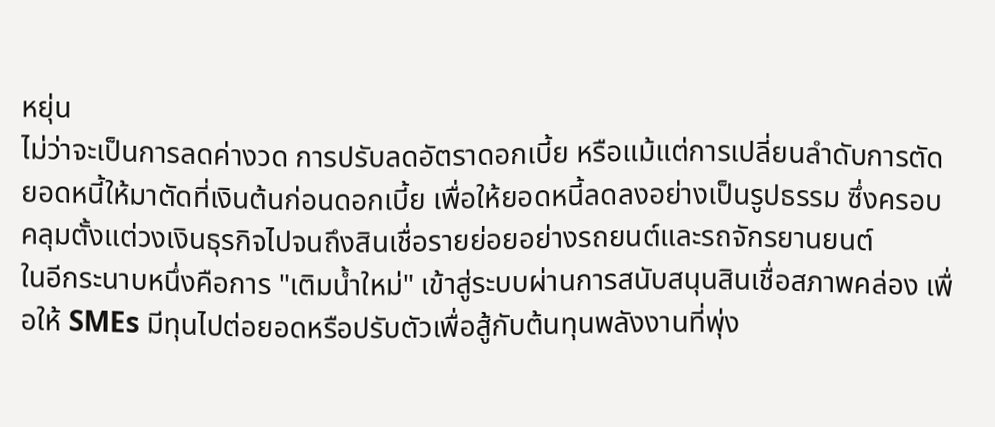หยุ่น
ไม่ว่าจะเป็นการลดค่างวด การปรับลดอัตราดอกเบี้ย หรือแม้แต่การเปลี่ยนลำดับการตัดยอดหนี้ให้มาตัดที่เงินต้นก่อนดอกเบี้ย เพื่อให้ยอดหนี้ลดลงอย่างเป็นรูปธรรม ซึ่งครอบคลุมตั้งแต่วงเงินธุรกิจไปจนถึงสินเชื่อรายย่อยอย่างรถยนต์และรถจักรยานยนต์
ในอีกระนาบหนึ่งคือการ "เติมน้ำใหม่" เข้าสู่ระบบผ่านการสนับสนุนสินเชื่อสภาพคล่อง เพื่อให้ SMEs มีทุนไปต่อยอดหรือปรับตัวเพื่อสู้กับต้นทุนพลังงานที่พุ่ง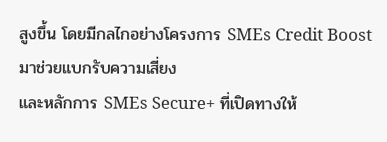สูงขึ้น โดยมีกลไกอย่างโครงการ SMEs Credit Boost มาช่วยแบกรับความเสี่ยง
และหลักการ SMEs Secure+ ที่เปิดทางให้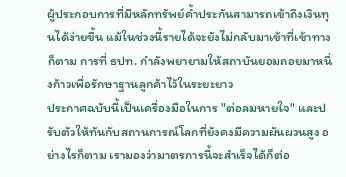ผู้ประกอบการที่มีหลักทรัพย์ค้ำประกันสามารถเข้าถึงเงินทุนได้ง่ายขึ้น แม้ในช่วงนี้รายได้จะยังไม่กลับมาเข้าที่เข้าทางก็ตาม การที่ ธปท. กำลังพยายามให้สถาบันยอมถอยมาหนึ่งก้าวเพื่อรักษาฐานลูกค้าไว้ในระยะยาว
ประกาศฉบับนี้เป็นเครื่องมือในการ "ต่อลมหายใจ" และปรับตัวให้ทันกับสถานการณ์โลกที่ยังคงมีความผันผวนสูง อย่างไรก็ตาม เรามองว่ามาตรการนี้จะสำเร็จได้ก็ต่อ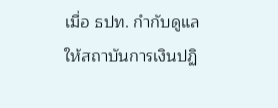เมื่อ ธปท. กำกับดูแลให้สถาบันการเงินปฏิ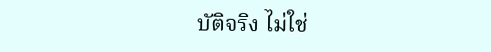บัติจริง ไม่ใช่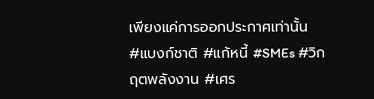เพียงแค่การออกประกาศเท่านั้น
#แบงก์ชาติ #แก้หนี้ #SMEs #วิกฤตพลังงาน #เศร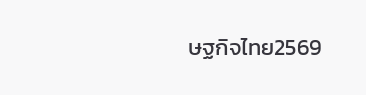ษฐกิจไทย2569